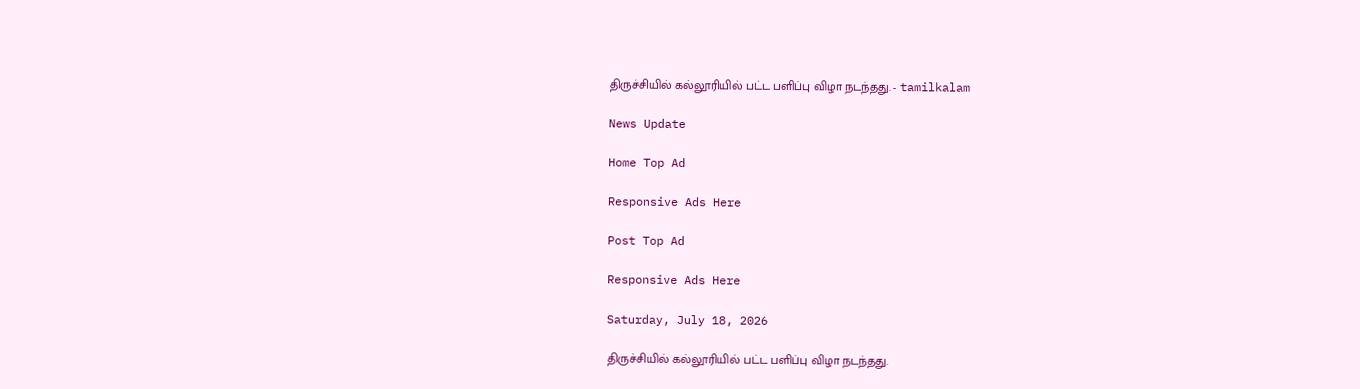திருச்சியில் கல்லூரியில் பட்ட பளிப்பு விழா நடந்தது. - tamilkalam

News Update

Home Top Ad

Responsive Ads Here

Post Top Ad

Responsive Ads Here

Saturday, July 18, 2026

திருச்சியில் கல்லூரியில் பட்ட பளிப்பு விழா நடந்தது.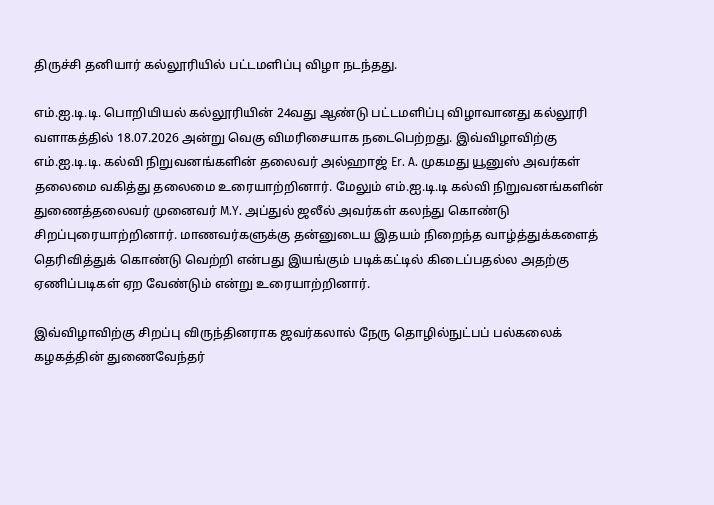திருச்சி தனியார் கல்லூரியில் பட்டமளிப்பு விழா நடந்தது.

எம்.ஐ.டி.டி. பொறியியல் கல்லூரியின் 24வது ஆண்டு பட்டமளிப்பு விழாவானது கல்லூரி வளாகத்தில் 18.07.2026 அன்று வெகு விமரிசையாக நடைபெற்றது. இவ்விழாவிற்கு எம்.ஐ.டி.டி. கல்வி நிறுவனங்களின் தலைவர் அல்ஹாஜ் Er. A. முகமது யூனுஸ் அவர்கள் தலைமை வகித்து தலைமை உரையாற்றினார். மேலும் எம்.ஐ.டி.டி கல்வி நிறுவனங்களின் துணைத்தலைவர் முனைவர் M.Y. அப்துல் ஜலீல் அவர்கள் கலந்து கொண்டு சிறப்புரையாற்றினார். மாணவர்களுக்கு தன்னுடைய இதயம் நிறைந்த வாழ்த்துக்களைத் தெரிவித்துக் கொண்டு வெற்றி என்பது இயங்கும் படிக்கட்டில் கிடைப்பதல்ல அதற்கு ஏணிப்படிகள் ஏற வேண்டும் என்று உரையாற்றினார்.

இவ்விழாவிற்கு சிறப்பு விருந்தினராக ஜவர்கலால் நேரு தொழில்நுட்பப் பல்கலைக் கழகத்தின் துணைவேந்தர்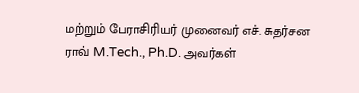மற்றும் பேராசிரியர் முனைவர் எச். சுதர்சன ராவ் M.Tech., Ph.D. அவர்கள்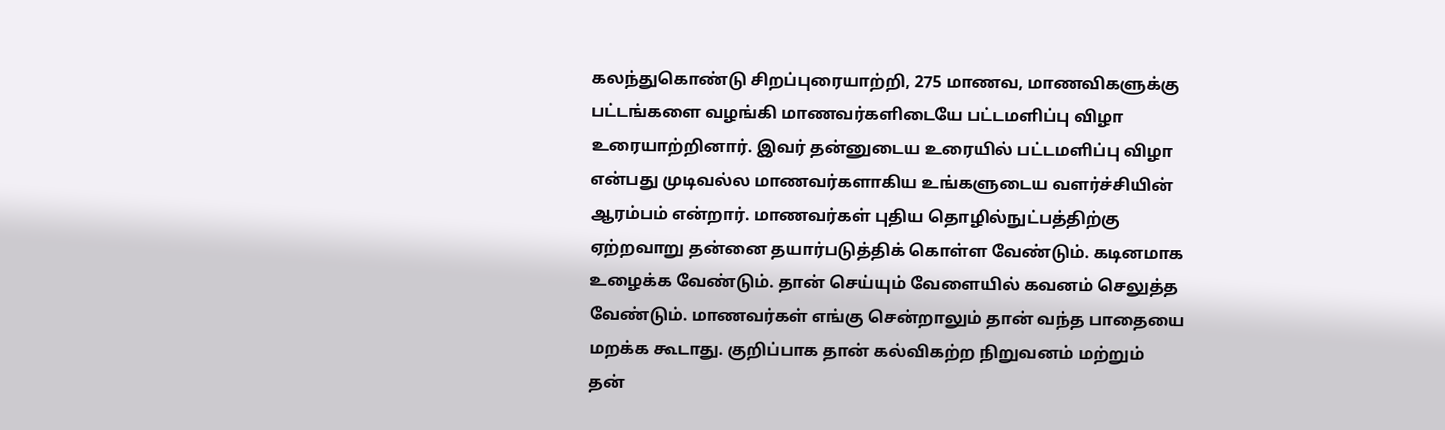கலந்துகொண்டு சிறப்புரையாற்றி, 275 மாணவ, மாணவிகளுக்கு பட்டங்களை வழங்கி மாணவர்களிடையே பட்டமளிப்பு விழா உரையாற்றினார். இவர் தன்னுடைய உரையில் பட்டமளிப்பு விழா என்பது முடிவல்ல மாணவர்களாகிய உங்களுடைய வளர்ச்சியின் ஆரம்பம் என்றார். மாணவர்கள் புதிய தொழில்நுட்பத்திற்கு ஏற்றவாறு தன்னை தயார்படுத்திக் கொள்ள வேண்டும். கடினமாக உழைக்க வேண்டும். தான் செய்யும் வேளையில் கவனம் செலுத்த வேண்டும். மாணவர்கள் எங்கு சென்றாலும் தான் வந்த பாதையை மறக்க கூடாது. குறிப்பாக தான் கல்விகற்ற நிறுவனம் மற்றும் தன்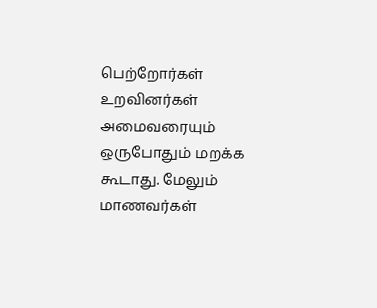பெற்றோர்கள் உறவினர்கள் அமைவரையும் ஒருபோதும் மறக்க கூடாது. மேலும் மாணவர்கள்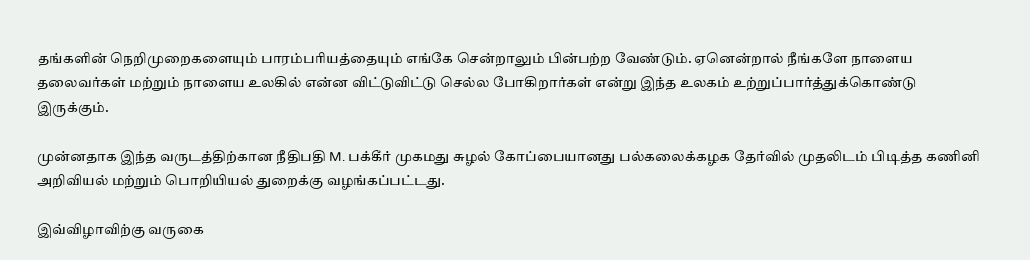தங்களின் நெறிமுறைகளையும் பாரம்பரியத்தையும் எங்கே சென்றாலும் பின்பற்ற வேண்டும். ஏனென்றால் நீங்களே நாளைய தலைவர்கள் மற்றும் நாளைய உலகில் என்ன விட்டுவிட்டு செல்ல போகிறார்கள் என்று இந்த உலகம் உற்றுப்பார்த்துக்கொண்டு இருக்கும்.

முன்னதாக இந்த வருடத்திற்கான நீதிபதி M. பக்கீர் முகமது சுழல் கோப்பையானது பல்கலைக்கழக தேர்வில் முதலிடம் பிடித்த கணினி அறிவியல் மற்றும் பொறியியல் துறைக்கு வழங்கப்பட்டது.

இவ்விழாவிற்கு வருகை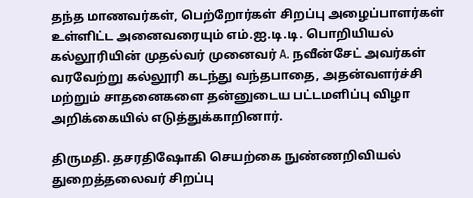தந்த மாணவர்கள், பெற்றோர்கள் சிறப்பு அழைப்பாளர்கள் உள்ளிட்ட அனைவரையும் எம்.ஐ.டி.டி. பொறியியல் கல்லூரியின் முதல்வர் முனைவர் A. நவீன்சேட் அவர்கள் வரவேற்று கல்லூரி கடந்து வந்தபாதை, அதன்வளர்ச்சி மற்றும் சாதனைகளை தன்னுடைய பட்டமளிப்பு விழா அறிக்கையில் எடுத்துக்காறினார்.

திருமதி. தசரதிஷோகி செயற்கை நுண்ணறிவியல் துறைத்தலைவர் சிறப்பு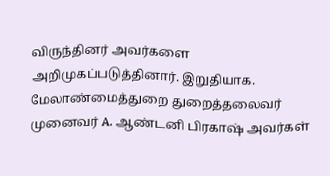விருந்தினர் அவர்களை அறிமுகப்படுத்தினார். இறுதியாக. மேலாண்மைத்துறை துறைத்தலைவர் முனைவர் A. ஆண்டனி பிரகாஷ் அவர்கள்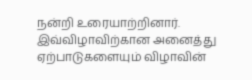நன்றி உரையாற்றினார். இவ்விழாவிற்கான அனைத்து ஏற்பாடுகளையும் விழாவின்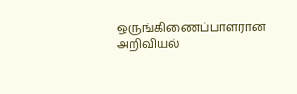ஒருங்கிணைப்பாளரான அறிவியல்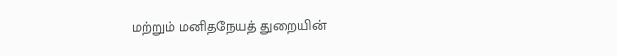மற்றும் மனிதநேயத் துறையின்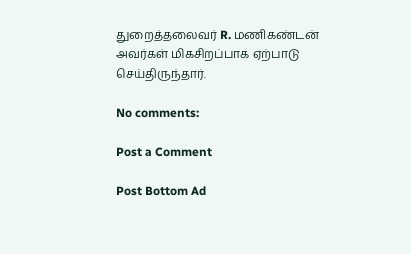துறைத்தலைவர் R. மணிகண்டன் அவர்கள் மிகசிறப்பாக ஏற்பாடு செய்திருந்தார்.

No comments:

Post a Comment

Post Bottom Ad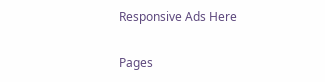Responsive Ads Here

Pages